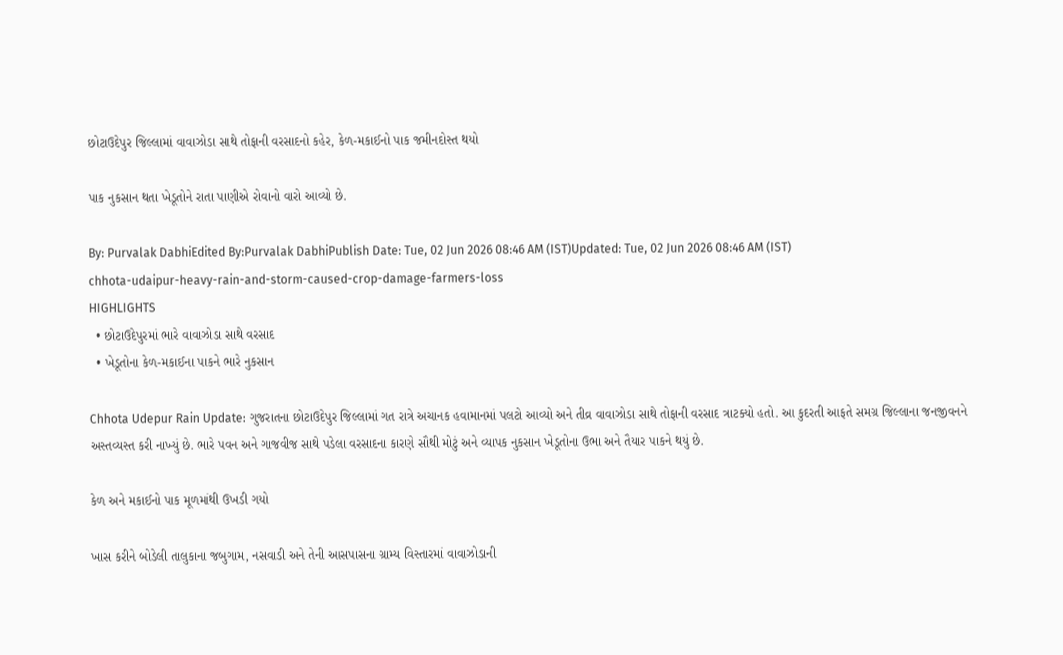છોટાઉદેપુર જિલ્લામાં વાવાઝોડા સાથે તોફાની વરસાદનો કહેર, કેળ-મકાઈનો પાક જમીનદોસ્ત થયો

પાક નુકસાન થતા ખેડૂતોને રાતા પાણીએ રોવાનો વારો આવ્યો છે.

By: Purvalak DabhiEdited By:Purvalak DabhiPublish Date: Tue, 02 Jun 2026 08:46 AM (IST)Updated: Tue, 02 Jun 2026 08:46 AM (IST)
chhota-udaipur-heavy-rain-and-storm-caused-crop-damage-farmers-loss
HIGHLIGHTS
  • છોટાઉદેપુરમાં ભારે વાવાઝોડા સાથે વરસાદ
  • ખેડૂતોના કેળ-મકાઈના પાકને ભારે નુકસાન

Chhota Udepur Rain Update: ગુજરાતના છોટાઉદેપુર જિલ્લામાં ગત રાત્રે અચાનક હવામાનમાં પલટો આવ્યો અને તીવ્ર વાવાઝોડા સાથે તોફાની વરસાદ ત્રાટક્યો હતો. આ કુદરતી આફતે સમગ્ર જિલ્લાના જનજીવનને અસ્તવ્યસ્ત કરી નાખ્યું છે. ભારે પવન અને ગાજવીજ સાથે પડેલા વરસાદના કારણે સૌથી મોટું અને વ્યાપક નુકસાન ખેડૂતોના ઉભા અને તૈયાર પાકને થયું છે.

કેળ અને મકાઈનો પાક મૂળમાંથી ઉખડી ગયો

ખાસ કરીને બોડેલી તાલુકાના જબુગામ, નસવાડી અને તેની આસપાસના ગ્રામ્ય વિસ્તારમાં વાવાઝોડાની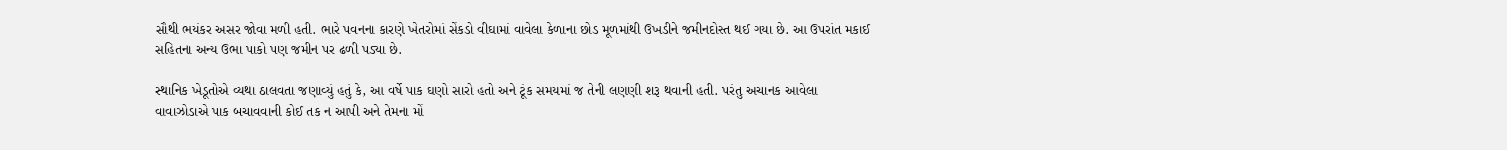સૌથી ભયંકર અસર જોવા મળી હતી. ભારે પવનના કારણે ખેતરોમાં સેંકડો વીઘામાં વાવેલા કેળાના છોડ મૂળમાંથી ઉખડીને જમીનદોસ્ત થઈ ગયા છે. આ ઉપરાંત મકાઈ સહિતના અન્ય ઉભા પાકો પણ જમીન પર ઢળી પડ્યા છે.

સ્થાનિક ખેડૂતોએ વ્યથા ઠાલવતા જણાવ્યું હતું કે, આ વર્ષે પાક ઘણો સારો હતો અને ટૂંક સમયમાં જ તેની લણણી શરૂ થવાની હતી. પરંતુ અચાનક આવેલા વાવાઝોડાએ પાક બચાવવાની કોઈ તક ન આપી અને તેમના મોં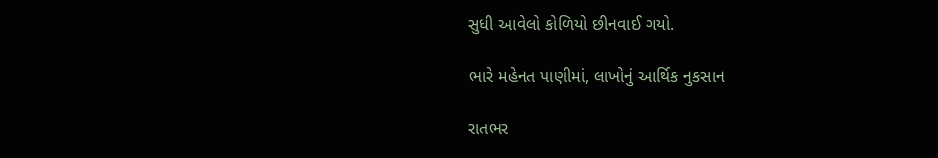સુધી આવેલો કોળિયો છીનવાઈ ગયો.

ભારે મહેનત પાણીમાં, લાખોનું આર્થિક નુકસાન

રાતભર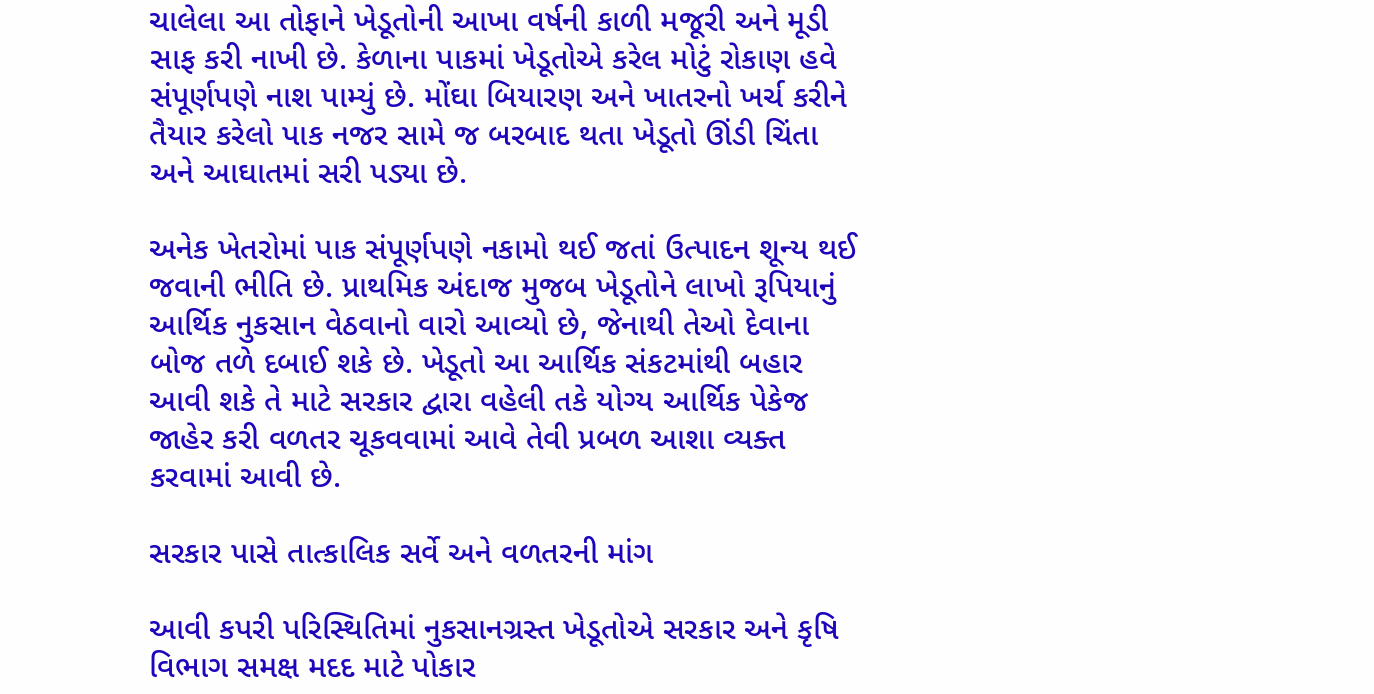ચાલેલા આ તોફાને ખેડૂતોની આખા વર્ષની કાળી મજૂરી અને મૂડી સાફ કરી નાખી છે. કેળાના પાકમાં ખેડૂતોએ કરેલ મોટું રોકાણ હવે સંપૂર્ણપણે નાશ પામ્યું છે. મોંઘા બિયારણ અને ખાતરનો ખર્ચ કરીને તૈયાર કરેલો પાક નજર સામે જ બરબાદ થતા ખેડૂતો ઊંડી ચિંતા અને આઘાતમાં સરી પડ્યા છે.

અનેક ખેતરોમાં પાક સંપૂર્ણપણે નકામો થઈ જતાં ઉત્પાદન શૂન્ય થઈ જવાની ભીતિ છે. પ્રાથમિક અંદાજ મુજબ ખેડૂતોને લાખો રૂપિયાનું આર્થિક નુકસાન વેઠવાનો વારો આવ્યો છે, જેનાથી તેઓ દેવાના બોજ તળે દબાઈ શકે છે. ખેડૂતો આ આર્થિક સંકટમાંથી બહાર આવી શકે તે માટે સરકાર દ્વારા વહેલી તકે યોગ્ય આર્થિક પેકેજ જાહેર કરી વળતર ચૂકવવામાં આવે તેવી પ્રબળ આશા વ્યક્ત કરવામાં આવી છે.

સરકાર પાસે તાત્કાલિક સર્વે અને વળતરની માંગ

આવી કપરી પરિસ્થિતિમાં નુકસાનગ્રસ્ત ખેડૂતોએ સરકાર અને કૃષિ વિભાગ સમક્ષ મદદ માટે પોકાર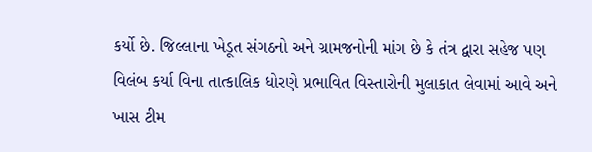કર્યો છે. જિલ્લાના ખેડૂત સંગઠનો અને ગ્રામજનોની માંગ છે કે તંત્ર દ્વારા સહેજ પણ વિલંબ કર્યા વિના તાત્કાલિક ધોરણે પ્રભાવિત વિસ્તારોની મુલાકાત લેવામાં આવે અને ખાસ ટીમ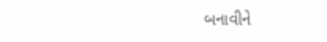બનાવીને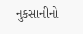નુકસાનીનો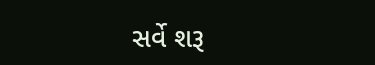સર્વે શરૂ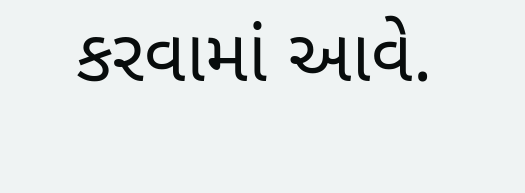કરવામાં આવે.